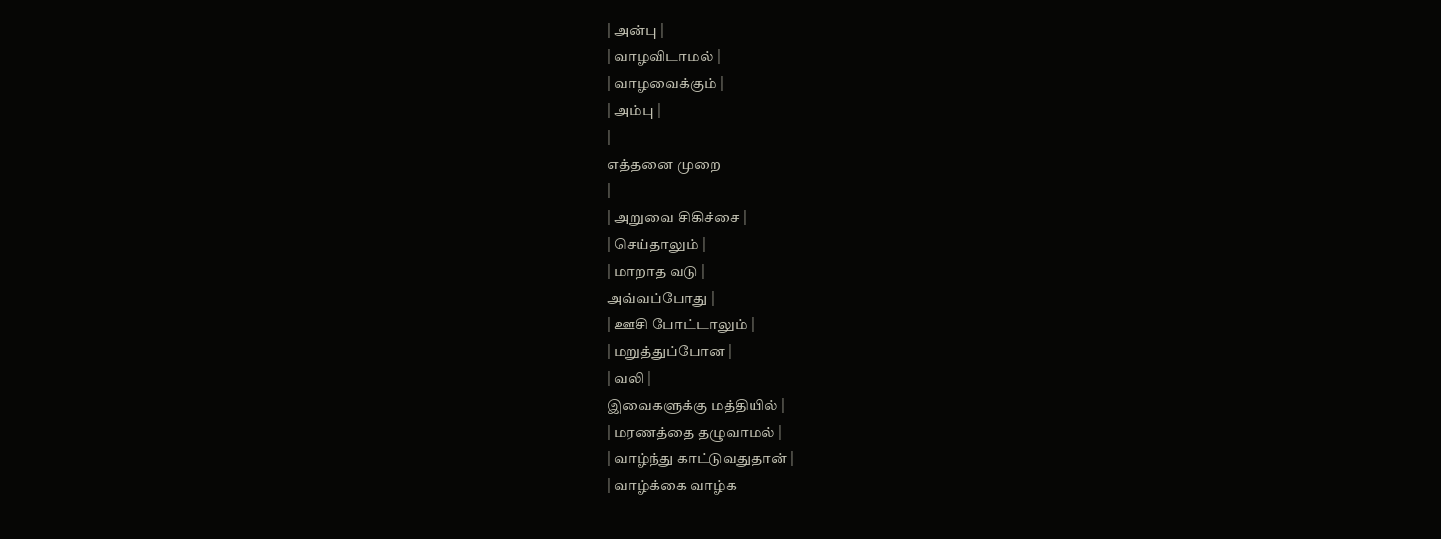| அன்பு |
| வாழவிடாமல் |
| வாழவைக்கும் |
| அம்பு |
|
எத்தனை முறை
|
| அறுவை சிகிச்சை |
| செய்தாலும் |
| மாறாத வடு |
அவ்வப்போது |
| ஊசி போட்டாலும் |
| மறுத்துப்போன |
| வலி |
இவைகளுக்கு மத்தியில் |
| மரணத்தை தழுவாமல் |
| வாழ்ந்து காட்டுவதுதான் |
| வாழ்க்கை வாழ்க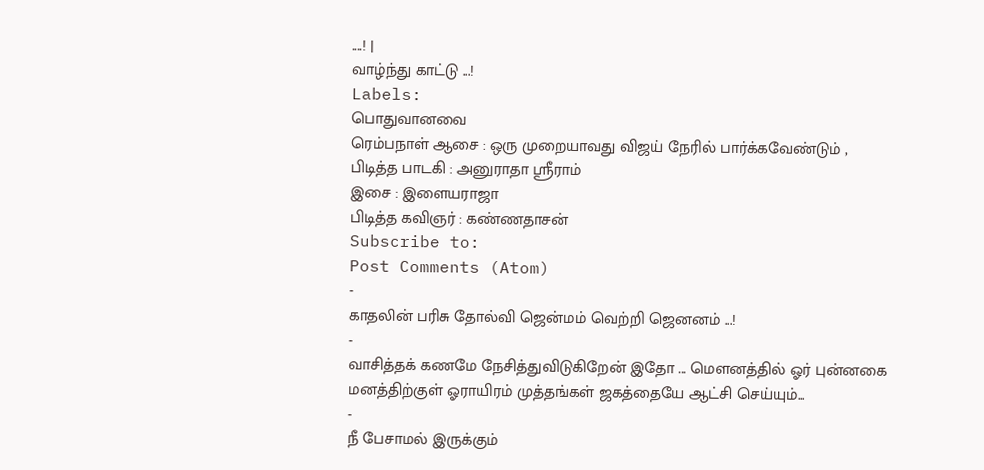....! |
வாழ்ந்து காட்டு ...!
Labels:
பொதுவானவை
ரெம்பநாள் ஆசை : ஒரு முறையாவது விஜய் நேரில் பார்க்கவேண்டும் ,
பிடித்த பாடகி : அனுராதா ஸ்ரீராம்
இசை : இளையராஜா
பிடித்த கவிஞர் : கண்ணதாசன்
Subscribe to:
Post Comments (Atom)
-
காதலின் பரிசு தோல்வி ஜென்மம் வெற்றி ஜெனனம் ...!
-
வாசித்தக் கணமே நேசித்துவிடுகிறேன் இதோ ... மௌனத்தில் ஓர் புன்னகை மனத்திற்குள் ஓராயிரம் முத்தங்கள் ஜகத்தையே ஆட்சி செய்யும்...
-
நீ பேசாமல் இருக்கும்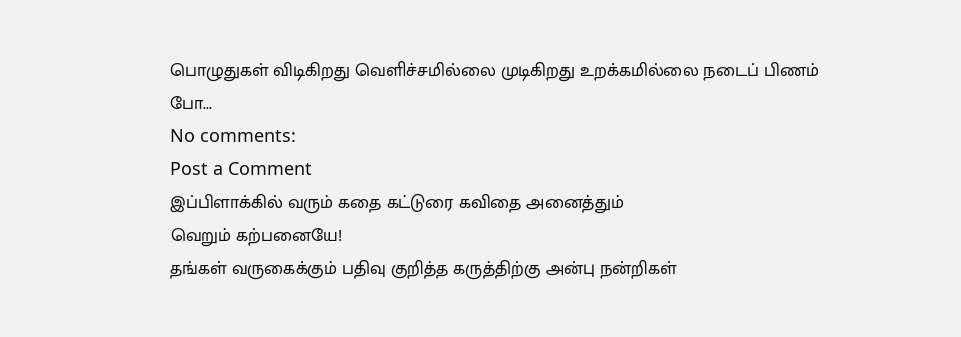பொழுதுகள் விடிகிறது வெளிச்சமில்லை முடிகிறது உறக்கமில்லை நடைப் பிணம் போ...
No comments:
Post a Comment
இப்பிளாக்கில் வரும் கதை கட்டுரை கவிதை அனைத்தும்
வெறும் கற்பனையே!
தங்கள் வருகைக்கும் பதிவு குறித்த கருத்திற்கு அன்பு நன்றிகள்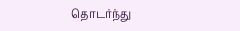தொடர்ந்து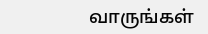வாருங்கள்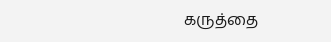கருத்தை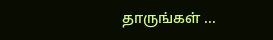தாருங்கள் ...